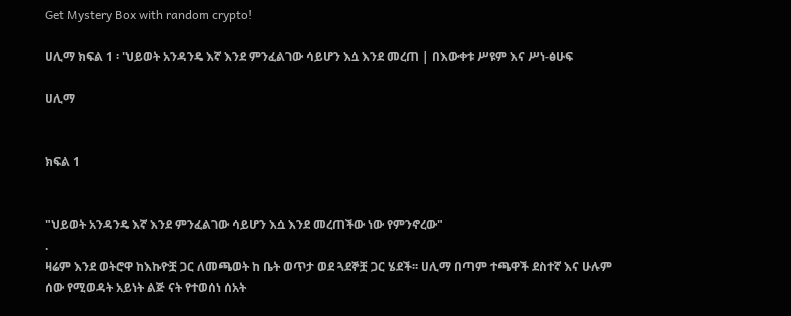Get Mystery Box with random crypto!

ሀሊማ ክፍል 1 ፡ 'ህይወት አንዳንዴ እኛ እንደ ምንፈልገው ሳይሆን እሷ እንደ መረጠ | በእውቀቱ ሥዩም እና ሥነ-ፅሁፍ

ሀሊማ


ክፍል 1


"ህይወት አንዳንዴ እኛ እንደ ምንፈልገው ሳይሆን እሷ እንደ መረጠችው ነው የምንኖረው"
.
ዛሬም እንደ ወትሮዋ ከእኩዮቿ ጋር ለመጫወት ከ ቤት ወጥታ ወደ ጓደኞቿ ጋር ሄደች፡፡ ሀሊማ በጣም ተጫዋች ደስተኛ እና ሁሉም ሰው የሚወዳት አይነት ልጅ ናት የተወሰነ ሰአት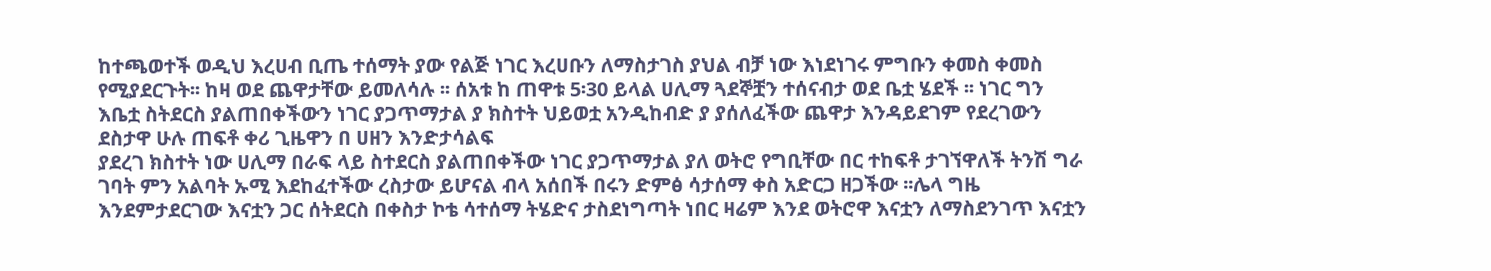ከተጫወተች ወዲህ እረሀብ ቢጤ ተሰማት ያው የልጅ ነገር እረሀቡን ለማስታገስ ያህል ብቻ ነው እነደነገሩ ምግቡን ቀመስ ቀመስ የሚያደርጉት፡፡ ከዛ ወደ ጨዋታቸው ይመለሳሉ ፡፡ ሰአቱ ከ ጠዋቱ 5፡30 ይላል ሀሊማ ጓደኞቿን ተሰናብታ ወደ ቤቷ ሄደች ፡፡ ነገር ግን እቤቷ ስትደርስ ያልጠበቀችውን ነገር ያጋጥማታል ያ ክስተት ህይወቷ አንዲከብድ ያ ያሰለፈችው ጨዋታ እንዳይደገም የደረገውን ደስታዋ ሁሉ ጠፍቶ ቀሪ ጊዜዋን በ ሀዘን እንድታሳልፍ
ያደረገ ክስተት ነው ሀሊማ በራፍ ላይ ስተደርስ ያልጠበቀችው ነገር ያጋጥማታል ያለ ወትሮ የግቢቸው በር ተከፍቶ ታገኘዋለች ትንሽ ግራ ገባት ምን አልባት ኡሚ እደከፈተችው ረስታው ይሆናል ብላ አሰበች በሩን ድምፅ ሳታሰማ ቀስ አድርጋ ዘጋችው ፡፡ሌላ ግዜ
እንደምታደርገው እናቷን ጋር ሰትደርስ በቀስታ ኮቴ ሳተሰማ ትሄድና ታስደነግጣት ነበር ዛሬም እንደ ወትሮዋ እናቷን ለማስደንገጥ እናቷን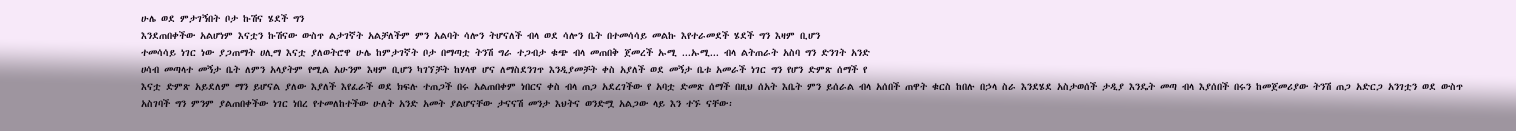ሁሌ ወደ ምታገኝበት ቦታ ኩሽና ሄደች ግን
እንደጠበቀችው አልሆነም እናቷን ኩሽናው ውስጥ ልታገኛት አልቻለችም ምን አልባት ሳሎን ትሆናለች ብላ ወደ ሳሎን ቤት በተመሳሳይ መልኩ እየተራመደች ሄደች ግን እዛም ቢሆን
ተመሳሳይ ነገር ነው ያጋጠማት ሀሊማ እናቷ ያለወትሮዋ ሁሌ ከምታገኛት ቦታ በማጣቷ ትንሽ ግራ ተጋብታ ቁጭ ብላ መጠበቅ ጀመረች ኡሚ ...ኡሚ... ብላ ልትጠራት አስባ ግን ድንገት አንድ
ሀሳብ መጣላተ መኝታ ቤት ለምን አላያትም የሚል አሁንም እዛም ቢሆን ካገኘቻት ከሃላዋ ሆና ለማስደንገጥ እንዲያመቻት ቀስ አያለች ወደ መኝታ ቤቱ አመራች ነገር ግን የሆን ድምጽ ሰማች የ
እናቷ ድምጽ አይደለም ማን ይሆናል ያለው እያለች እየፈራች ወደ ክፍሉ ተጠጋች በሩ አልጠበቀም ነበርና ቀስ ብላ ጠጋ አደረገችው የ አባቷ ድመጽ ሰማች በዚህ ሰአት እቤት ምን ይሰራል ብላ አሰበች ጠዋት ቁርስ ከበሉ በኃላ ስራ እንደሄደ አስታወሰች ታዲያ እንዴት መጣ ብላ እያሰበች በሩን ከመጀመሪያው ትንሽ ጠጋ አድርጋ አንገቷን ወደ ውስጥ አስገባች ግን ምንም ያልጠበቀችው ነገር ነበረ የተመለከተችው ሁለት አንድ አመት ያልሆናቸው ታናናሽ መንታ እህትና ወንድሟ አልጋው ላይ እን ተኙ ናቸው፡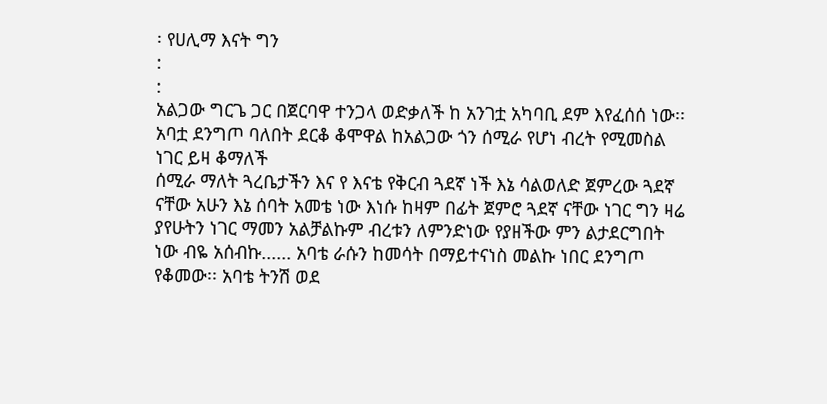፡ የሀሊማ እናት ግን
:
:
አልጋው ግርጌ ጋር በጀርባዋ ተንጋላ ወድቃለች ከ አንገቷ አካባቢ ደም እየፈሰሰ ነው፡፡ አባቷ ደንግጦ ባለበት ደርቆ ቆሞዋል ከአልጋው ጎን ሰሚራ የሆነ ብረት የሚመስል ነገር ይዛ ቆማለች
ሰሚራ ማለት ጓረቤታችን እና የ እናቴ የቅርብ ጓደኛ ነች እኔ ሳልወለድ ጀምረው ጓደኛ ናቸው አሁን እኔ ሰባት አመቴ ነው እነሱ ከዛም በፊት ጀምሮ ጓደኛ ናቸው ነገር ግን ዛሬ ያየሁትን ነገር ማመን አልቻልኩም ብረቱን ለምንድነው የያዘችው ምን ልታደርግበት ነው ብዬ አሰብኩ...... አባቴ ራሱን ከመሳት በማይተናነስ መልኩ ነበር ደንግጦ
የቆመው፡፡ አባቴ ትንሽ ወደ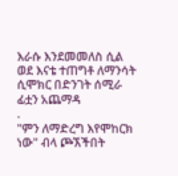እራሱ እንደመመለስ ሲል ወደ እናቴ ተጠግቶ ለማንሳት ሲሞክር በድንገት ሰሚራ ፊቷን አጨማዳ
.
"ምን ለማድረግ እየሞከርክ ነው" ብላ ጮኧችበት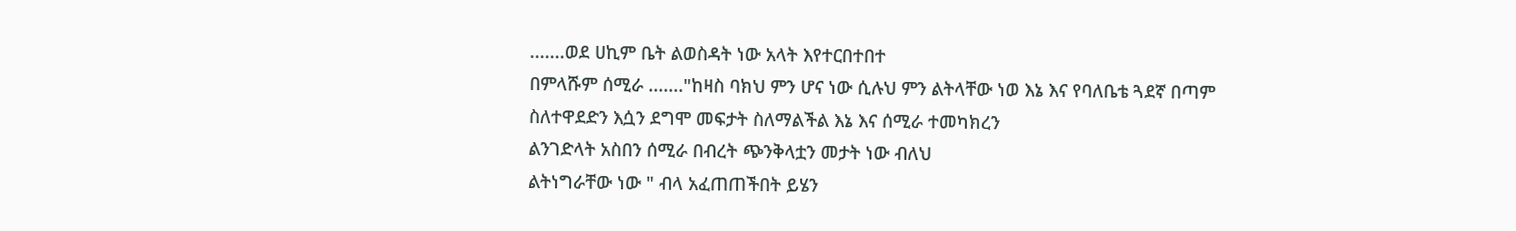.......ወደ ሀኪም ቤት ልወስዳት ነው አላት እየተርበተበተ
በምላሹም ሰሚራ ......."ከዛስ ባክህ ምን ሆና ነው ሲሉህ ምን ልትላቸው ነወ እኔ እና የባለቤቴ ጓደኛ በጣም ስለተዋደድን እሷን ደግሞ መፍታት ስለማልችል እኔ እና ሰሚራ ተመካክረን
ልንገድላት አስበን ሰሚራ በብረት ጭንቅላቷን መታት ነው ብለህ
ልትነግራቸው ነው " ብላ አፈጠጠችበት ይሄን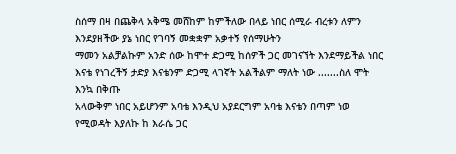ስሰማ በዛ በጨቅላ አቅሜ መሸከም ከምችለው በላይ ነበር ሰሚራ ብረቱን ለምን እንደያዘችው ያኔ ነበር የገባኝ መቋቋም አቃተኝ የሰማሁትን
ማመን አልቻልኩም አንድ ሰው ከሞተ ድጋሚ ከሰዎች ጋር መገናኘት እንደማይችል ነበር እናቴ የነገረችኝ ታድያ እናቴንም ድጋሚ ላገኛት አልችልም ማለት ነው .......ስለ ሞት እንኳ በቅጡ
አላውቅም ነበር አይሆንም አባቴ እንዲህ አያደርግም አባቴ እናቴን በጣም ነወ የሚወዳት እያለኩ ከ እራሴ ጋር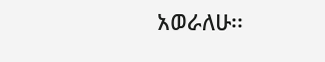አወራለሁ፡፡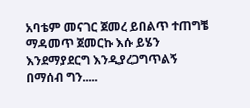አባቴም መናገር ጀመረ ይበልጥ ተጠግቼ ማዳመጥ ጀመርኩ እሱ ይሄን እንደማያደርግ እንዲያረጋግጥልኝ በማሰብ ግን.....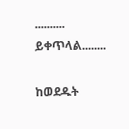.......... ይቀጥላል........

ከወደዱት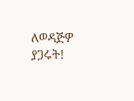ለወዳጅዎ ያጋሩት!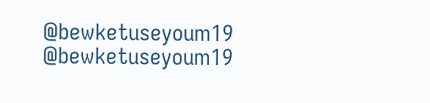@bewketuseyoum19
@bewketuseyoum19